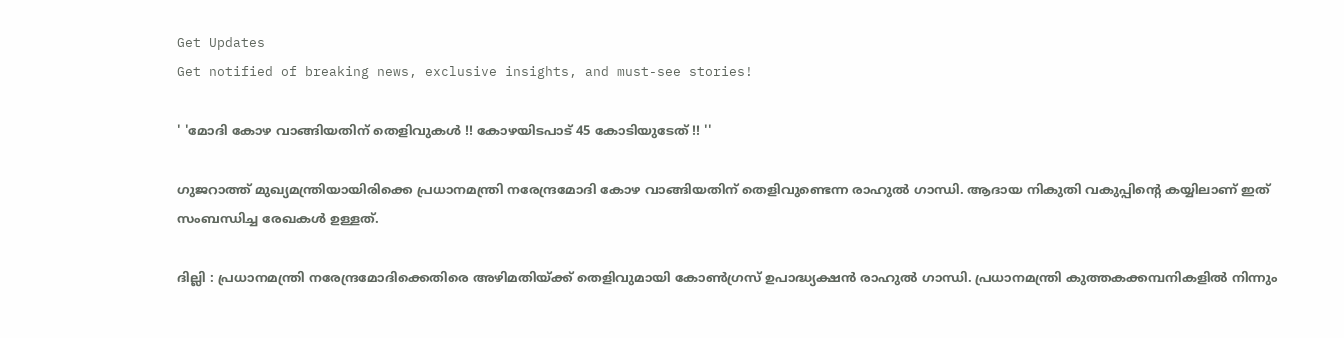Get Updates
Get notified of breaking news, exclusive insights, and must-see stories!

' 'മോദി കോഴ വാങ്ങിയതിന് തെളിവുകള്‍ !! കോഴയിടപാട് 45 കോടിയുടേത് !! ''

ഗുജറാത്ത് മുഖ്യമന്ത്രിയായിരിക്കെ പ്രധാനമന്ത്രി നരേന്ദ്രമോദി കോഴ വാങ്ങിയതിന് തെളിവുണ്ടെന്ന രാഹുല്‍ ഗാന്ധി. ആദായ നികുതി വകുപ്പിന്റെ കയ്യിലാണ് ഇത് സംബന്ധിച്ച രേഖകള്‍ ഉള്ളത്.

ദില്ലി : പ്രധാനമന്ത്രി നരേന്ദ്രമോദിക്കെതിരെ അഴിമതിയ്ക്ക് തെളിവുമായി കോണ്‍ഗ്രസ് ഉപാദ്ധ്യക്ഷന്‍ രാഹുല്‍ ഗാന്ധി. പ്രധാനമന്ത്രി കുത്തകക്കമ്പനികളില്‍ നിന്നും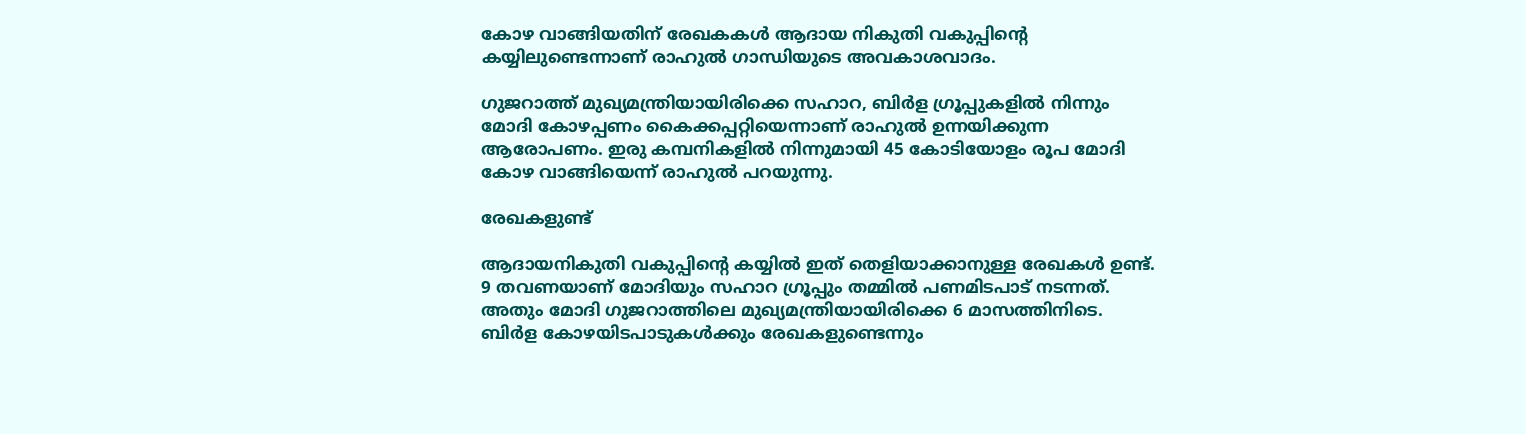കോഴ വാങ്ങിയതിന് രേഖകകള്‍ ആദായ നികുതി വകുപ്പിന്റെ കയ്യിലുണ്ടെന്നാണ് രാഹുല്‍ ഗാന്ധിയുടെ അവകാശവാദം.

ഗുജറാത്ത് മുഖ്യമന്ത്രിയായിരിക്കെ സഹാറ, ബിര്‍ള ഗ്രൂപ്പുകളില്‍ നിന്നും മോദി കോഴപ്പണം കൈക്കപ്പറ്റിയെന്നാണ് രാഹുല്‍ ഉന്നയിക്കുന്ന ആരോപണം. ഇരു കമ്പനികളില്‍ നിന്നുമായി 45 കോടിയോളം രൂപ മോദി കോഴ വാങ്ങിയെന്ന് രാഹുല്‍ പറയുന്നു.

രേഖകളുണ്ട്

ആദായനികുതി വകുപ്പിന്റെ കയ്യില്‍ ഇത് തെളിയാക്കാനുള്ള രേഖകള്‍ ഉണ്ട്. 9 തവണയാണ് മോദിയും സഹാറ ഗ്രൂപ്പും തമ്മില്‍ പണമിടപാട് നടന്നത്. അതും മോദി ഗുജറാത്തിലെ മുഖ്യമന്ത്രിയായിരിക്കെ 6 മാസത്തിനിടെ. ബിര്‍ള കോഴയിടപാടുകള്‍ക്കും രേഖകളുണ്ടെന്നും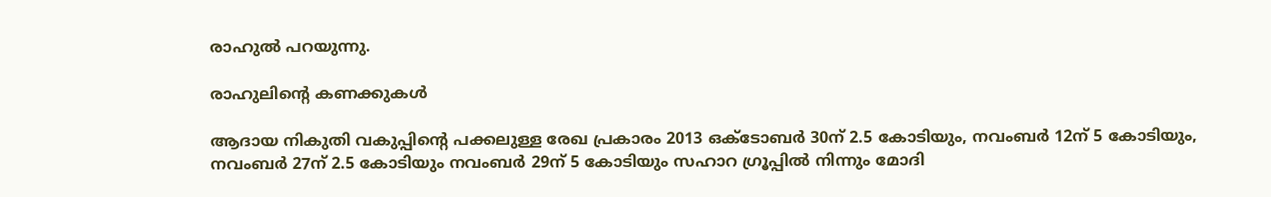രാഹുല്‍ പറയുന്നു.

രാഹുലിന്റെ കണക്കുകള്‍

ആദായ നികുതി വകുപ്പിന്റെ പക്കലുള്ള രേഖ പ്രകാരം 2013 ഒക്ടോബര്‍ 30ന് 2.5 കോടിയും, നവംബര്‍ 12ന് 5 കോടിയും, നവംബര്‍ 27ന് 2.5 കോടിയും നവംബര്‍ 29ന് 5 കോടിയും സഹാറ ഗ്രൂപ്പില്‍ നിന്നും മോദി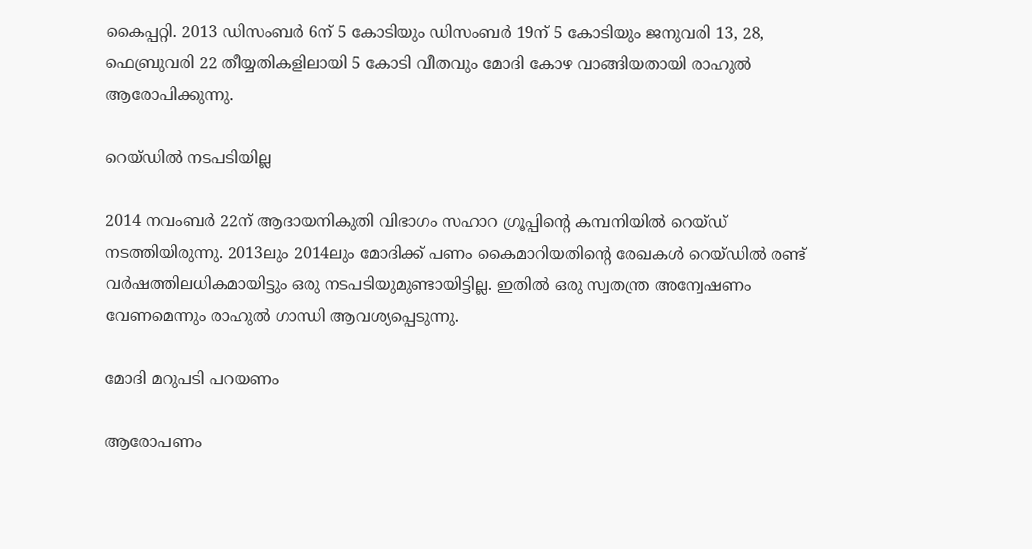കൈപ്പറ്റി. 2013 ഡിസംബര്‍ 6ന് 5 കോടിയും ഡിസംബര്‍ 19ന് 5 കോടിയും ജനുവരി 13, 28, ഫെബ്രുവരി 22 തീയ്യതികളിലായി 5 കോടി വീതവും മോദി കോഴ വാങ്ങിയതായി രാഹുല്‍ ആരോപിക്കുന്നു.

റെയ്ഡില്‍ നടപടിയില്ല

2014 നവംബര്‍ 22ന് ആദായനികുതി വിഭാഗം സഹാറ ഗ്രൂപ്പിന്റെ കമ്പനിയില്‍ റെയ്ഡ് നടത്തിയിരുന്നു. 2013ലും 2014ലും മോദിക്ക് പണം കൈമാറിയതിന്റെ രേഖകള്‍ റെയ്ഡില്‍ രണ്ട് വര്‍ഷത്തിലധികമായിട്ടും ഒരു നടപടിയുമുണ്ടായിട്ടില്ല. ഇതില്‍ ഒരു സ്വതന്ത്ര അന്വേഷണം വേണമെന്നും രാഹുല്‍ ഗാന്ധി ആവശ്യപ്പെടുന്നു.

മോദി മറുപടി പറയണം

ആരോപണം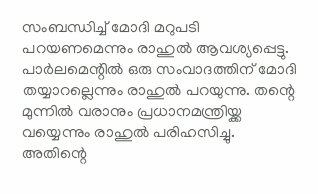സംബന്ധിച്ച് മോദി മറുപടി പറയണമെന്നും രാഹുല്‍ ആവശ്യപ്പെട്ടു. പാര്‍ലമെന്റില്‍ ഒരു സംവാദത്തിന് മോദി തയ്യാറല്ലെന്നും രാഹുല്‍ പറയുന്നു. തന്റെ മുന്നില്‍ വരാനും പ്രധാനമന്ത്രിയ്ക്ക വയ്യെന്നും രാഹുല്‍ പരിഹസിച്ചു. അതിന്റെ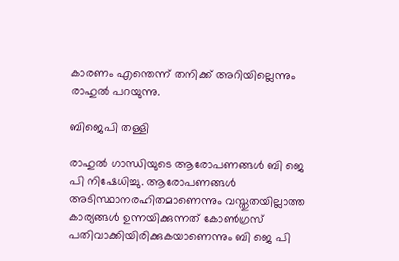കാരണം എന്തെന്ന് തനിക്ക് അറിയില്ലെന്നും രാഹുല്‍ പറയുന്നു.

ബിജെപി തള്ളി

രാഹുല്‍ ഗാന്ധിയുടെ ആരോപണങ്ങള്‍ ബി ജെ പി നിഷേധിച്ചു. ആരോപണങ്ങള്‍ അടിസ്ഥാനരഹിതമാണെന്നും വസ്തുതയില്ലാത്ത കാര്യങ്ങള്‍ ഉന്നയിക്കുന്നത് കോണ്‍ഗ്രസ് പതിവാക്കിയിരിക്കുകയാണെന്നും ബി ജെ പി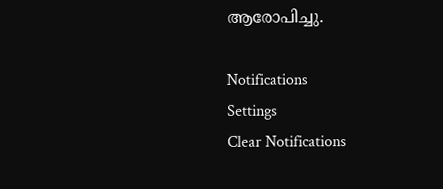ആരോപിച്ചു.

Notifications
Settings
Clear Notifications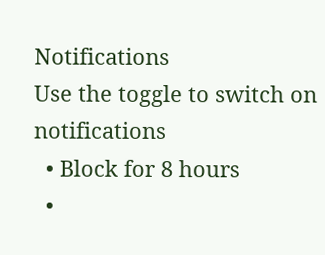Notifications
Use the toggle to switch on notifications
  • Block for 8 hours
  •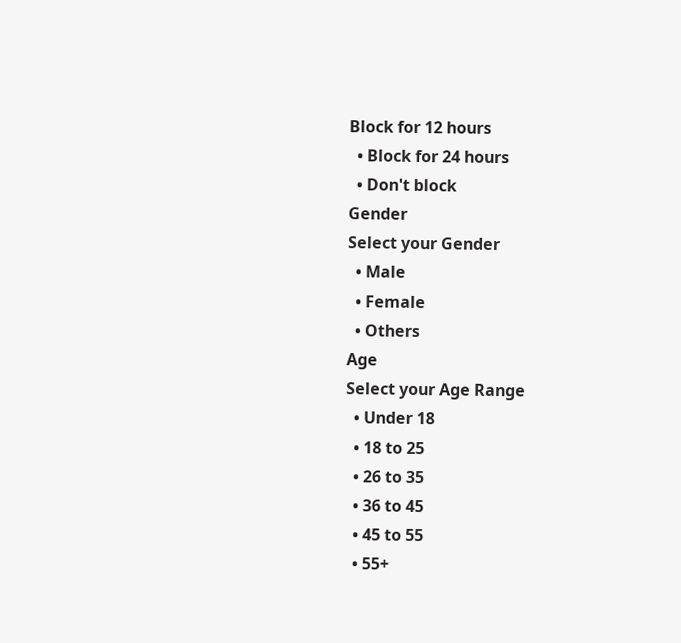Block for 12 hours
  • Block for 24 hours
  • Don't block
Gender
Select your Gender
  • Male
  • Female
  • Others
Age
Select your Age Range
  • Under 18
  • 18 to 25
  • 26 to 35
  • 36 to 45
  • 45 to 55
  • 55+